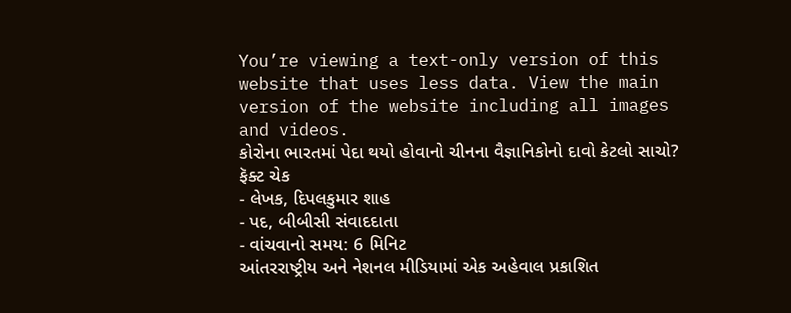You’re viewing a text-only version of this website that uses less data. View the main version of the website including all images and videos.
કોરોના ભારતમાં પેદા થયો હોવાનો ચીનના વૈજ્ઞાનિકોનો દાવો કેટલો સાચો? ફૅક્ટ ચેક
- લેખક, દિપલકુમાર શાહ
- પદ, બીબીસી સંવાદદાતા
- વાંચવાનો સમય: 6 મિનિટ
આંતરરાષ્ટ્રીય અને નેશનલ મીડિયામાં એક અહેવાલ પ્રકાશિત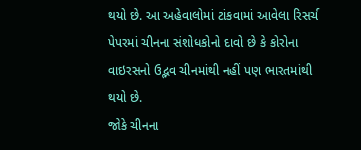થયો છે. આ અહેવાલોમાં ટાંકવામાં આવેલા રિસર્ચ પેપરમાં ચીનના સંશોધકોનો દાવો છે કે કોરોના વાઇરસનો ઉદ્ભવ ચીનમાંથી નહીં પણ ભારતમાંથી થયો છે.
જોકે ચીનના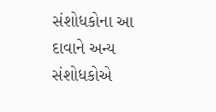સંશોધકોના આ દાવાને અન્ય સંશોધકોએ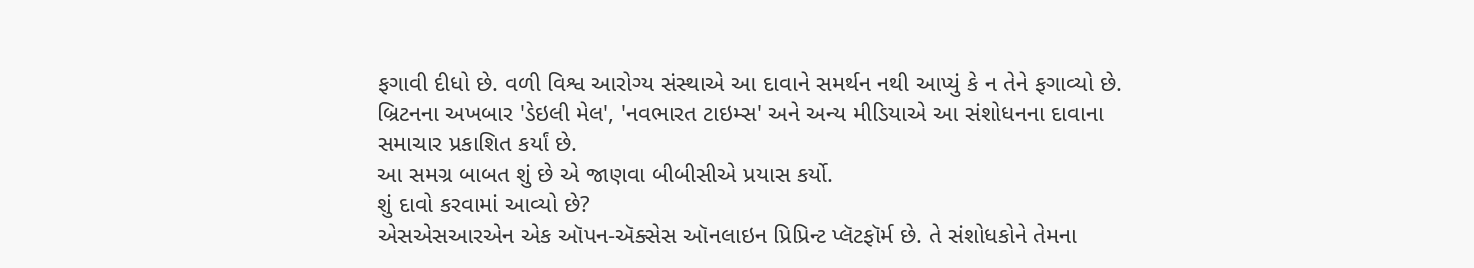ફગાવી દીધો છે. વળી વિશ્વ આરોગ્ય સંસ્થાએ આ દાવાને સમર્થન નથી આપ્યું કે ન તેને ફગાવ્યો છે.
બ્રિટનના અખબાર 'ડેઇલી મેલ', 'નવભારત ટાઇમ્સ' અને અન્ય મીડિયાએ આ સંશોધનના દાવાના સમાચાર પ્રકાશિત કર્યાં છે.
આ સમગ્ર બાબત શું છે એ જાણવા બીબીસીએ પ્રયાસ કર્યો.
શું દાવો કરવામાં આવ્યો છે?
એસએસઆરએન એક ઑપન-ઍક્સેસ ઑનલાઇન પ્રિપ્રિન્ટ પ્લૅટફૉર્મ છે. તે સંશોધકોને તેમના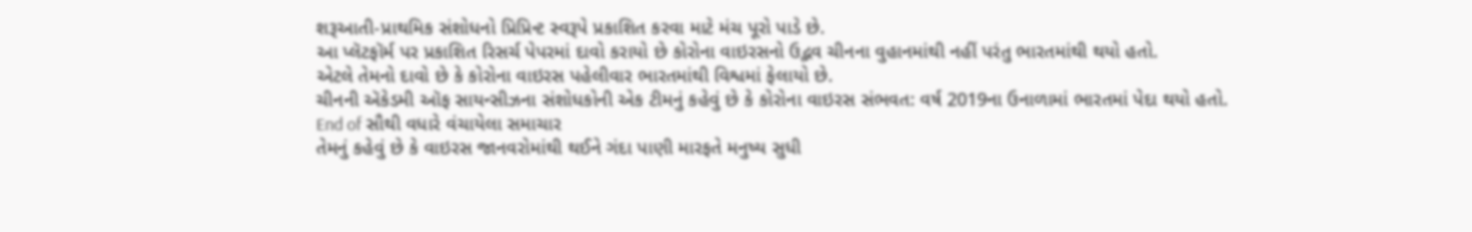શરૂઆતી-પ્રાથમિક સંશોધનો પ્રિપ્રિન્ટ સ્વરૂપે પ્રકાશિત કરવા માટે મંચ પૂરો પાડે છે.
આ પ્લૅટફૉર્મ પર પ્રકાશિત રિસર્ચ પેપરમાં દાવો કરાયો છે કોરોના વાઇરસનો ઉદ્ભવ ચીનના વુહાનમાંથી નહીં પરંતુ ભારતમાંથી થયો હતો.
એટલે તેમનો દાવો છે કે કોરોના વાઇરસ પહેલીવાર ભારતમાંથી વિશ્વમાં ફેલાયો છે.
ચીનની ઍકેડમી ઑફ સાયન્સીઝના સંશોધકોની એક ટીમનું કહેવું છે કે કોરોના વાઇરસ સંભવત: વર્ષ 2019ના ઉનાળામાં ભારતમાં પેદા થયો હતો.
End of સૌથી વધારે વંચાયેલા સમાચાર
તેમનું કહેવું છે કે વાઇરસ જાનવરોમાંથી થઈને ગંદા પાણી મારફતે મનુષ્ય સુધી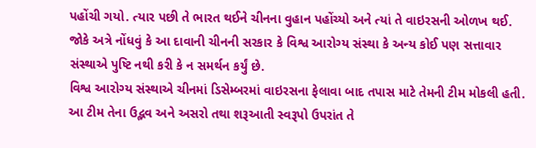પહોંચી ગયો. ત્યાર પછી તે ભારત થઈને ચીનના વુહાન પહોંચ્યો અને ત્યાં તે વાઇરસની ઓળખ થઈ.
જોકે અત્રે નોંધવું કે આ દાવાની ચીનની સરકાર કે વિશ્વ આરોગ્ય સંસ્થા કે અન્ય કોઈ પણ સત્તાવાર સંસ્થાએ પુષ્ટિ નથી કરી કે ન સમર્થન કર્યું છે.
વિશ્વ આરોગ્ય સંસ્થાએ ચીનમાં ડિસેમ્બરમાં વાઇરસના ફેલાવા બાદ તપાસ માટે તેમની ટીમ મોકલી હતી. આ ટીમ તેના ઉદ્ભવ અને અસરો તથા શરૂઆતી સ્વરૂપો ઉપરાંત તે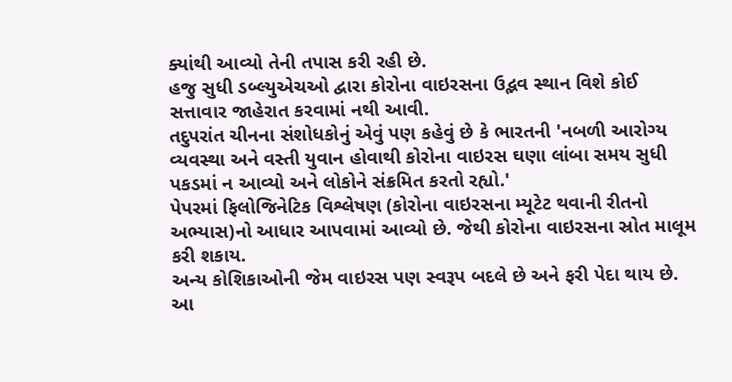ક્યાંથી આવ્યો તેની તપાસ કરી રહી છે.
હજુ સુધી ડબ્લ્યુએચઓ દ્વારા કોરોના વાઇરસના ઉદ્ભવ સ્થાન વિશે કોઈ સત્તાવાર જાહેરાત કરવામાં નથી આવી.
તદુપરાંત ચીનના સંશોધકોનું એવું પણ કહેવું છે કે ભારતની 'નબળી આરોગ્ય વ્યવસ્થા અને વસ્તી યુવાન હોવાથી કોરોના વાઇરસ ઘણા લાંબા સમય સુધી પકડમાં ન આવ્યો અને લોકોને સંક્રમિત કરતો રહ્યો.'
પેપરમાં ફિલોજિનેટિક વિશ્લેષણ (કોરોના વાઇરસના મ્યૂટેટ થવાની રીતનો અભ્યાસ)નો આધાર આપવામાં આવ્યો છે. જેથી કોરોના વાઇરસના સ્રોત માલૂમ કરી શકાય.
અન્ય કોશિકાઓની જેમ વાઇરસ પણ સ્વરૂપ બદલે છે અને ફરી પેદા થાય છે. આ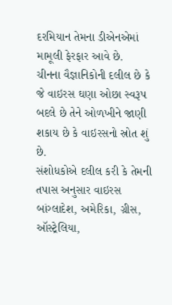દરમિયાન તેમના ડીએનએમાં મામૂલી ફેરફાર આવે છે.
ચીનના વૈજ્ઞાનિકોની દલીલ છે કે જે વાઇરસ ઘણા ઓછા સ્વરૂપ બદલે છે તેને ઓળખીને જાણી શકાય છે કે વાઇરસનો સ્રોત શું છે.
સંશોધકોએ દલીલ કરી કે તેમની તપાસ અનુસાર વાઇરસ બાંગ્લાદેશ, અમેરિકા, ગ્રીસ, ઑસ્ટ્રેલિયા,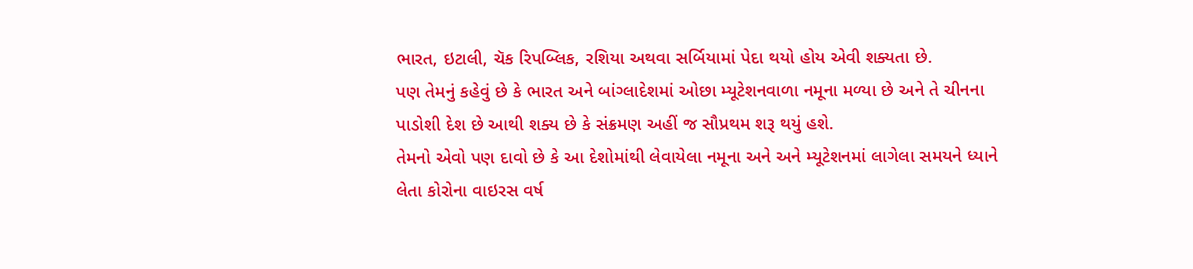ભારત, ઇટાલી, ચૅક રિપબ્લિક, રશિયા અથવા સર્બિયામાં પેદા થયો હોય એવી શક્યતા છે.
પણ તેમનું કહેવું છે કે ભારત અને બાંગ્લાદેશમાં ઓછા મ્યૂટેશનવાળા નમૂના મળ્યા છે અને તે ચીનના પાડોશી દેશ છે આથી શક્ય છે કે સંક્રમણ અહીં જ સૌપ્રથમ શરૂ થયું હશે.
તેમનો એવો પણ દાવો છે કે આ દેશોમાંથી લેવાયેલા નમૂના અને અને મ્યૂટેશનમાં લાગેલા સમયને ધ્યાને લેતા કોરોના વાઇરસ વર્ષ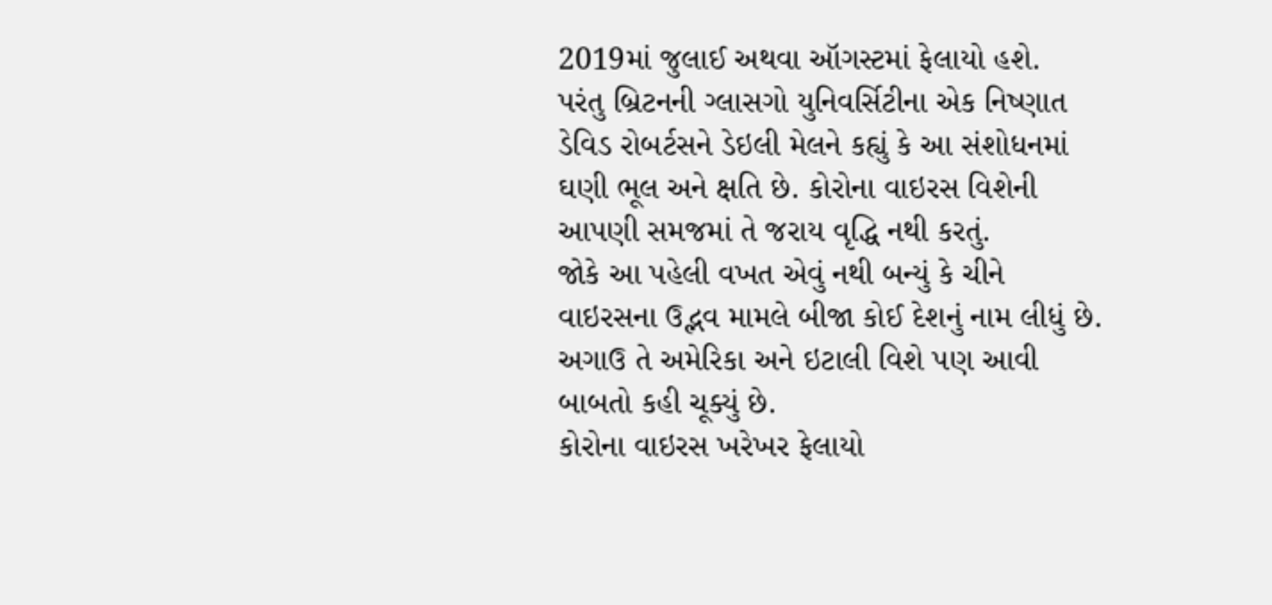2019માં જુલાઈ અથવા ઑગસ્ટમાં ફેલાયો હશે.
પરંતુ બ્રિટનની ગ્લાસગો યુનિવર્સિટીના એક નિષ્ણાત ડેવિડ રોબર્ટસને ડેઇલી મેલને કહ્યું કે આ સંશોધનમાં ઘણી ભૂલ અને ક્ષતિ છે. કોરોના વાઇરસ વિશેની આપણી સમજમાં તે જરાય વૃદ્ધિ નથી કરતું.
જોકે આ પહેલી વખત એવું નથી બન્યું કે ચીને વાઇરસના ઉદ્ભવ મામલે બીજા કોઈ દેશનું નામ લીધું છે. અગાઉ તે અમેરિકા અને ઇટાલી વિશે પણ આવી બાબતો કહી ચૂક્યું છે.
કોરોના વાઇરસ ખરેખર ફેલાયો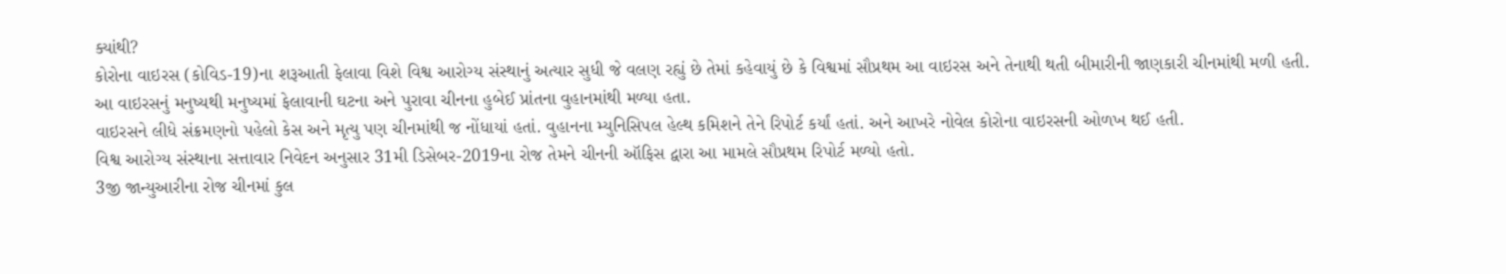ક્યાંથી?
કોરોના વાઇરસ (કોવિડ-19)ના શરૂઆતી ફેલાવા વિશે વિશ્વ આરોગ્ય સંસ્થાનું અત્યાર સુધી જે વલણ રહ્યું છે તેમાં કહેવાયું છે કે વિશ્વમાં સૌપ્રથમ આ વાઇરસ અને તેનાથી થતી બીમારીની જાણકારી ચીનમાંથી મળી હતી.
આ વાઇરસનું મનુષ્યથી મનુષ્યમાં ફેલાવાની ઘટના અને પુરાવા ચીનના હુબેઈ પ્રાંતના વુહાનમાંથી મળ્યા હતા.
વાઇરસને લીધે સંક્રમણનો પહેલો કેસ અને મૃત્યુ પણ ચીનમાંથી જ નોંધાયાં હતાં. વુહાનના મ્યુનિસિપલ હેલ્થ કમિશને તેને રિપોર્ટ કર્યાં હતાં. અને આખરે નોવેલ કોરોના વાઇરસની ઓળખ થઈ હતી.
વિશ્વ આરોગ્ય સંસ્થાના સત્તાવાર નિવેદન અનુસાર 31મી ડિસેબર-2019ના રોજ તેમને ચીનની ઑફિસ દ્વારા આ મામલે સૌપ્રથમ રિપોર્ટ મળ્યો હતો.
3જી જાન્યુઆરીના રોજ ચીનમાં કુલ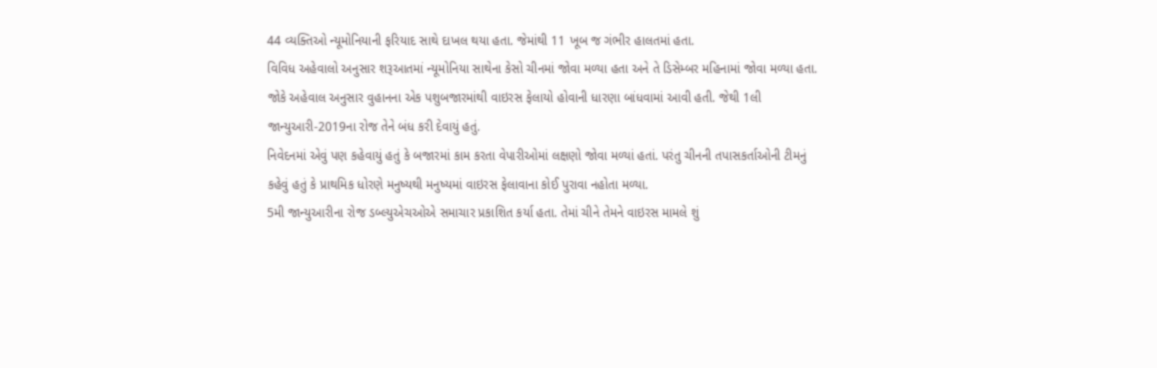44 વ્યક્તિઓ ન્યૂમોનિયાની ફરિયાદ સાથે દાખલ થયા હતા. જેમાંથી 11 ખૂબ જ ગંભીર હાલતમાં હતા.
વિવિધ અહેવાલો અનુસાર શરૂઆતમાં ન્યૂમોનિયા સાથેના કેસો ચીનમાં જોવા મળ્યા હતા અને તે ડિસેમ્બર મહિનામાં જોવા મળ્યા હતા.
જોકે અહેવાલ અનુસાર વુહાનના એક પશુબજારમાંથી વાઇરસ ફેલાયો હોવાની ધારણા બાંધવામાં આવી હતી. જેથી 1લી જાન્યુઆરી-2019ના રોજ તેને બંધ કરી દેવાયું હતું.
નિવેદનમાં એવું પણ કહેવાયું હતું કે બજારમાં કામ કરતા વેપારીઓમાં લક્ષણો જોવા મળ્યાં હતાં. પરંતુ ચીનની તપાસકર્તાઓની ટીમનું કહેવું હતું કે પ્રાથમિક ધોરણે મનુષ્યથી મનુષ્યમાં વાઇરસ ફેલાવાના કોઈ પુરાવા નહોતા મળ્યા.
5મી જાન્યુઆરીના રોજ ડબ્લ્યુએચઓએ સમાચાર પ્રકાશિત કર્યા હતા. તેમાં ચીને તેમને વાઇરસ મામલે શું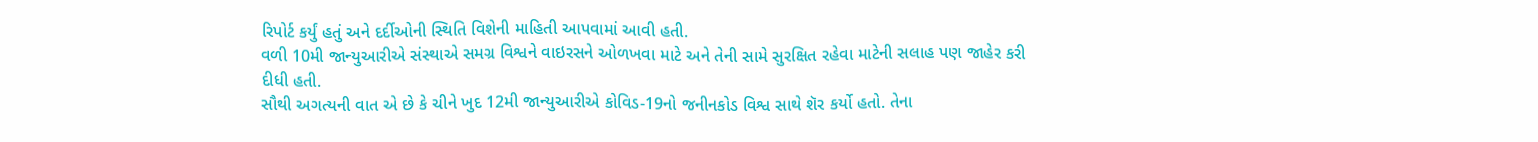રિપોર્ટ કર્યું હતું અને દર્દીઓની સ્થિતિ વિશેની માહિતી આપવામાં આવી હતી.
વળી 10મી જાન્યુઆરીએ સંસ્થાએ સમગ્ર વિશ્વને વાઇરસને ઓળખવા માટે અને તેની સામે સુરક્ષિત રહેવા માટેની સલાહ પણ જાહેર કરી દીધી હતી.
સૌથી અગત્યની વાત એ છે કે ચીને ખુદ 12મી જાન્યુઆરીએ કોવિડ-19નો જનીનકોડ વિશ્વ સાથે શૅર કર્યો હતો. તેના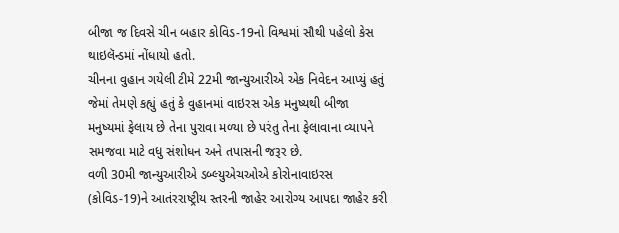બીજા જ દિવસે ચીન બહાર કોવિડ-19નો વિશ્વમાં સૌથી પહેલો કેસ થાઇલૅન્ડમાં નોંધાયો હતો.
ચીનના વુહાન ગયેલી ટીમે 22મી જાન્યુઆરીએ એક નિવેદન આપ્યું હતું જેમાં તેમણે કહ્યું હતું કે વુહાનમાં વાઇરસ એક મનુષ્યથી બીજા મનુષ્યમાં ફેલાય છે તેના પુરાવા મળ્યા છે પરંતુ તેના ફેલાવાના વ્યાપને સમજવા માટે વધુ સંશોધન અને તપાસની જરૂર છે.
વળી 30મી જાન્યુઆરીએ ડબ્લ્યુએચઓએ કોરોનાવાઇરસ (કોવિડ-19)ને આતંરરાષ્ટ્રીય સ્તરની જાહેર આરોગ્ય આપદા જાહેર કરી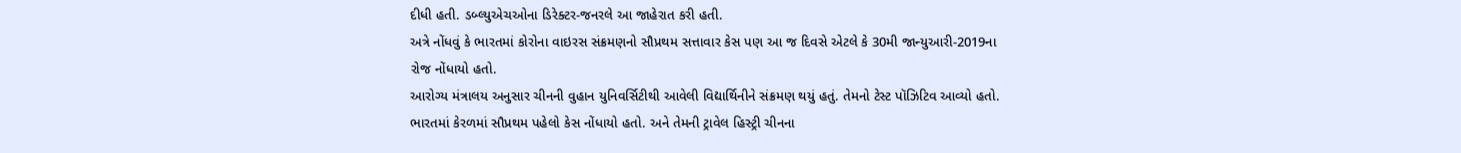દીધી હતી. ડબ્લ્યુએચઓના ડિરેક્ટર-જનરલે આ જાહેરાત કરી હતી.
અત્રે નોંધવું કે ભારતમાં કોરોના વાઇરસ સંક્રમણનો સૌપ્રથમ સત્તાવાર કેસ પણ આ જ દિવસે એટલે કે 30મી જાન્યુઆરી-2019ના રોજ નોંધાયો હતો.
આરોગ્ય મંત્રાલય અનુસાર ચીનની વુહાન યુનિવર્સિટીથી આવેલી વિદ્યાર્થિનીને સંક્રમણ થયું હતું. તેમનો ટેસ્ટ પૉઝિટિવ આવ્યો હતો.
ભારતમાં કેરળમાં સૌપ્રથમ પહેલો કેસ નોંધાયો હતો. અને તેમની ટ્રાવેલ હિસ્ટ્રી ચીનના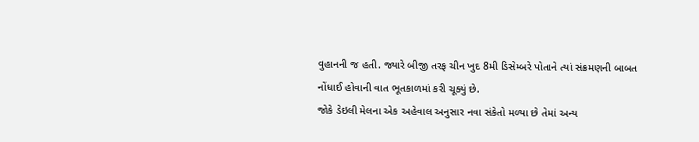વુહાનની જ હતી. જ્યારે બીજી તરફ ચીન ખુદ 8મી ડિસેમ્બરે પોતાને ત્યાં સંક્રમણની બાબત નોંધાઈ હોવાની વાત ભૂતકાળમાં કરી ચૂક્યું છે.
જોકે ડેઇલી મેલના એક અહેવાલ અનુસાર નવા સંકેતો મળ્યા છે તેમાં અન્ય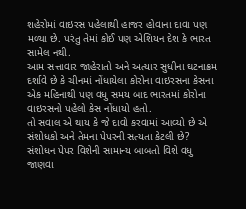શહેરોમાં વાઇરસ પહેલાથી હાજર હોવાના દાવા પણ મળ્યા છે. પરંતુ તેમાં કોઈ પણ એશિયન દેશ કે ભારત સામેલ નથી.
આમ સત્તાવાર જાહેરાતો અને અત્યાર સુધીના ઘટનાક્રમ દર્શાવે છે કે ચીનમાં નોંધાયેલા કોરોના વાઇરસના કેસના એક મહિનાથી પણ વધુ સમય બાદ ભારતમાં કોરોના વાઇરસનો પહેલો કેસ નોંધાયો હતો.
તો સવાલ એ થાય કે જે દાવો કરવામાં આવ્યો છે એ સંશોધકો અને તેમના પેપરની સત્યતા કેટલી છે?
સંશોધન પેપર વિશેની સામાન્ય બાબતો વિશે વધુ જાણવા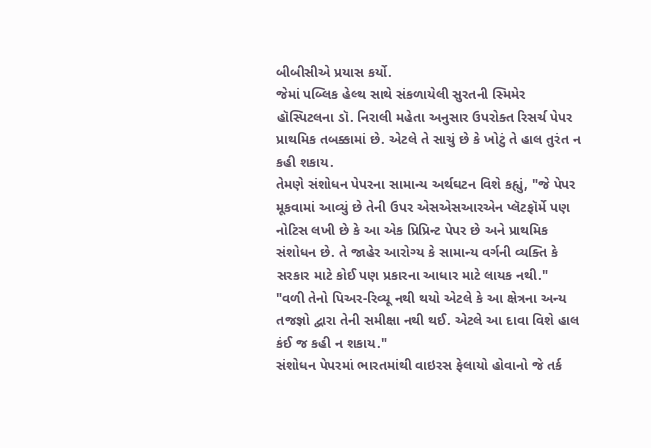બીબીસીએ પ્રયાસ કર્યો.
જેમાં પબ્લિક હેલ્થ સાથે સંકળાયેલી સુરતની સ્મિમેર હૉસ્પિટલના ડૉ. નિરાલી મહેતા અનુસાર ઉપરોક્ત રિસર્ચ પેપર પ્રાથમિક તબક્કામાં છે. એટલે તે સાચું છે કે ખોટું તે હાલ તુરંત ન કહી શકાય.
તેમણે સંશોધન પેપરના સામાન્ય અર્થઘટન વિશે કહ્યું, "જે પેપર મૂકવામાં આવ્યું છે તેની ઉપર એસએસઆરએન પ્લૅટફૉર્મે પણ નોટિસ લખી છે કે આ એક પ્રિપ્રિન્ટ પેપર છે અને પ્રાથમિક સંશોધન છે. તે જાહેર આરોગ્ય કે સામાન્ય વર્ગની વ્યક્તિ કે સરકાર માટે કોઈ પણ પ્રકારના આધાર માટે લાયક નથી."
"વળી તેનો પિઅર-રિવ્યૂ નથી થયો એટલે કે આ ક્ષેત્રના અન્ય તજજ્ઞો દ્વારા તેની સમીક્ષા નથી થઈ. એટલે આ દાવા વિશે હાલ કંઈ જ કહી ન શકાય."
સંશોધન પેપરમાં ભારતમાંથી વાઇરસ ફેલાયો હોવાનો જે તર્ક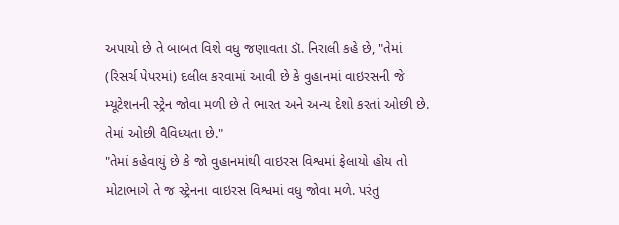અપાયો છે તે બાબત વિશે વધુ જણાવતા ડૉ. નિરાલી કહે છે, "તેમાં (રિસર્ચ પેપરમાં) દલીલ કરવામાં આવી છે કે વુહાનમાં વાઇરસની જે મ્યૂટેશનની સ્ટ્રેન જોવા મળી છે તે ભારત અને અન્ય દેશો કરતાં ઓછી છે. તેમાં ઓછી વૈવિધ્યતા છે."
"તેમાં કહેવાયું છે કે જો વુહાનમાંથી વાઇરસ વિશ્વમાં ફેલાયો હોય તો મોટાભાગે તે જ સ્ટ્રેનના વાઇરસ વિશ્વમાં વધુ જોવા મળે. પરંતુ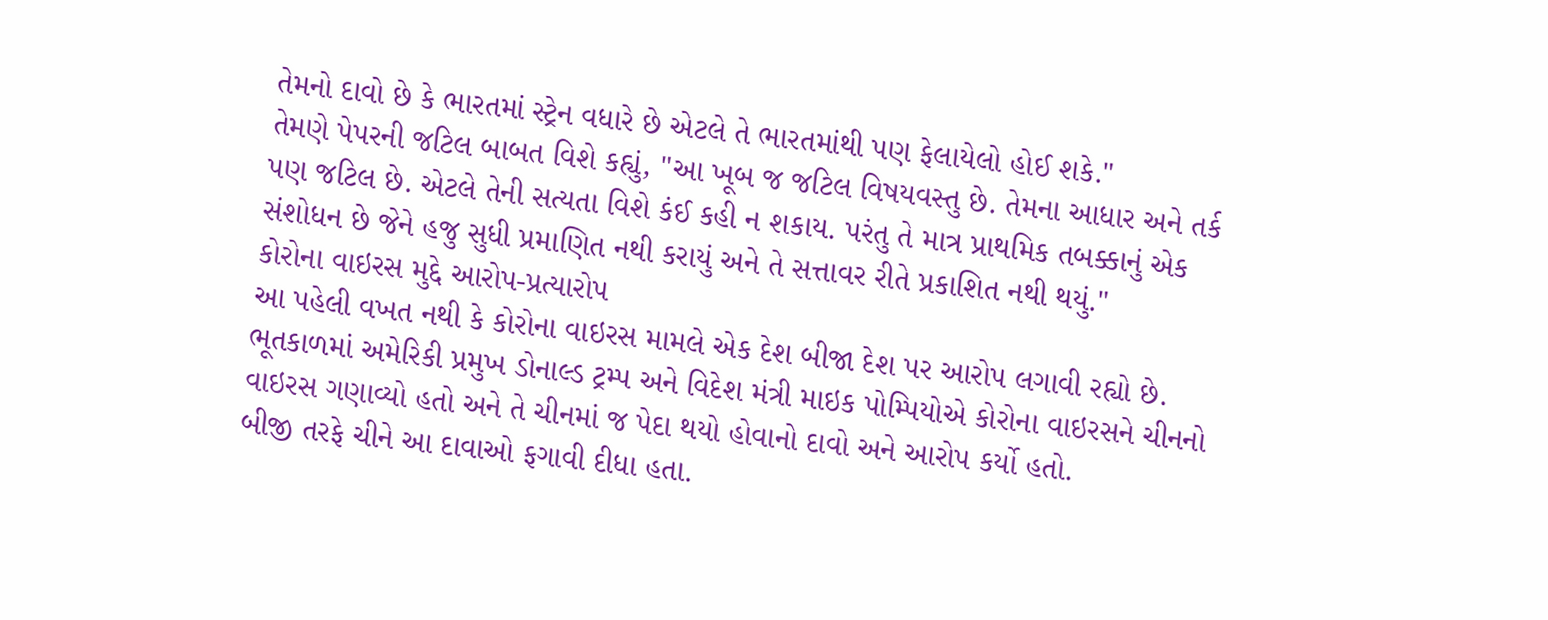તેમનો દાવો છે કે ભારતમાં સ્ટ્રેન વધારે છે એટલે તે ભારતમાંથી પણ ફેલાયેલો હોઈ શકે."
તેમણે પેપરની જટિલ બાબત વિશે કહ્યું, "આ ખૂબ જ જટિલ વિષયવસ્તુ છે. તેમના આધાર અને તર્ક પણ જટિલ છે. એટલે તેની સત્યતા વિશે કંઈ કહી ન શકાય. પરંતુ તે માત્ર પ્રાથમિક તબક્કાનું એક સંશોધન છે જેને હજુ સુધી પ્રમાણિત નથી કરાયું અને તે સત્તાવર રીતે પ્રકાશિત નથી થયું."
કોરોના વાઇરસ મુદ્દે આરોપ-પ્રત્યારોપ
આ પહેલી વખત નથી કે કોરોના વાઇરસ મામલે એક દેશ બીજા દેશ પર આરોપ લગાવી રહ્યો છે.
ભૂતકાળમાં અમેરિકી પ્રમુખ ડોનાલ્ડ ટ્રમ્પ અને વિદેશ મંત્રી માઇક પોમ્પિયોએ કોરોના વાઇરસને ચીનનો વાઇરસ ગણાવ્યો હતો અને તે ચીનમાં જ પેદા થયો હોવાનો દાવો અને આરોપ કર્યો હતો.
બીજી તરફે ચીને આ દાવાઓ ફગાવી દીધા હતા.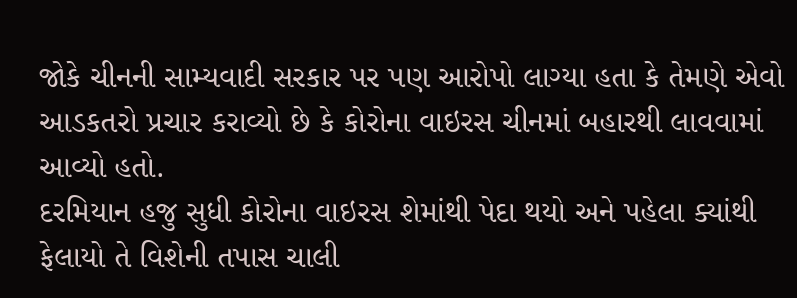જોકે ચીનની સામ્યવાદી સરકાર પર પણ આરોપો લાગ્યા હતા કે તેમણે એવો આડકતરો પ્રચાર કરાવ્યો છે કે કોરોના વાઇરસ ચીનમાં બહારથી લાવવામાં આવ્યો હતો.
દરમિયાન હજુ સુધી કોરોના વાઇરસ શેમાંથી પેદા થયો અને પહેલા ક્યાંથી ફેલાયો તે વિશેની તપાસ ચાલી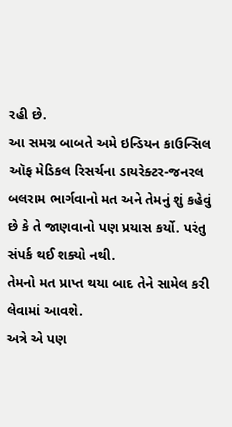રહી છે.
આ સમગ્ર બાબતે અમે ઇન્ડિયન કાઉન્સિલ ઑફ મેડિકલ રિસર્ચના ડાયરેક્ટર-જનરલ બલરામ ભાર્ગવાનો મત અને તેમનું શું કહેવું છે કે તે જાણવાનો પણ પ્રયાસ કર્યો. પરંતુ સંપર્ક થઈ શક્યો નથી.
તેમનો મત પ્રાપ્ત થયા બાદ તેને સામેલ કરી લેવામાં આવશે.
અત્રે એ પણ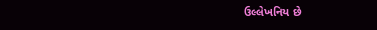ઉલ્લેખનિય છે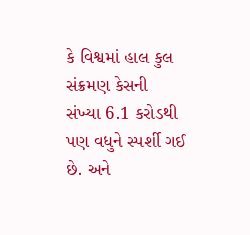કે વિશ્વમાં હાલ કુલ સંક્રમણ કેસની સંખ્યા 6.1 કરોડથી પણ વધુને સ્પર્શી ગઈ છે. અને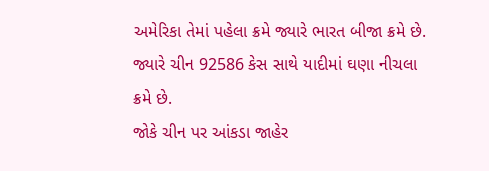અમેરિકા તેમાં પહેલા ક્રમે જ્યારે ભારત બીજા ક્રમે છે. જ્યારે ચીન 92586 કેસ સાથે યાદીમાં ઘણા નીચલા ક્રમે છે.
જોકે ચીન પર આંકડા જાહેર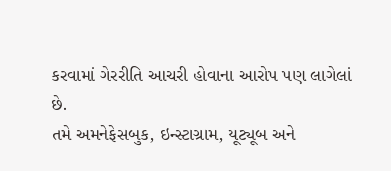કરવામાં ગેરરીતિ આચરી હોવાના આરોપ પણ લાગેલાં છે.
તમે અમનેફેસબુક, ઇન્સ્ટાગ્રામ, યૂટ્યૂબ અને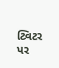ટ્વિટર પર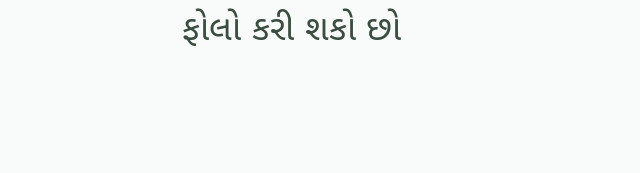ફોલો કરી શકો છો